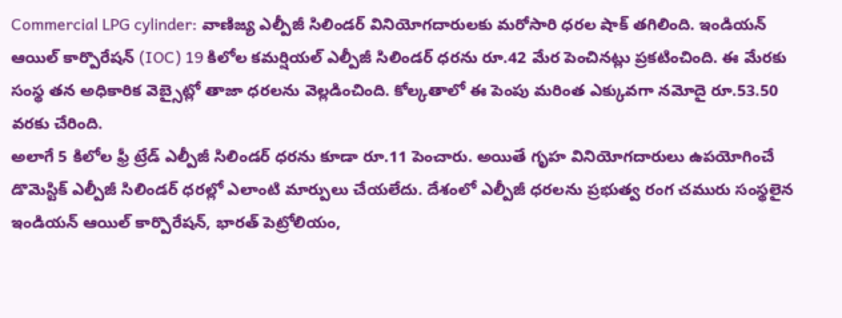Commercial LPG cylinder: వాణిజ్య ఎల్పీజీ సిలిండర్ వినియోగదారులకు మరోసారి ధరల షాక్ తగిలింది. ఇండియన్ ఆయిల్ కార్పొరేషన్ (IOC) 19 కిలోల కమర్షియల్ ఎల్పీజీ సిలిండర్ ధరను రూ.42 మేర పెంచినట్లు ప్రకటించింది. ఈ మేరకు సంస్థ తన అధికారిక వెబ్సైట్లో తాజా ధరలను వెల్లడించింది. కోల్కతాలో ఈ పెంపు మరింత ఎక్కువగా నమోదై రూ.53.50 వరకు చేరింది.
అలాగే 5 కిలోల ఫ్రీ ట్రేడ్ ఎల్పీజీ సిలిండర్ ధరను కూడా రూ.11 పెంచారు. అయితే గృహ వినియోగదారులు ఉపయోగించే డొమెస్టిక్ ఎల్పీజీ సిలిండర్ ధరల్లో ఎలాంటి మార్పులు చేయలేదు. దేశంలో ఎల్పీజీ ధరలను ప్రభుత్వ రంగ చమురు సంస్థలైన ఇండియన్ ఆయిల్ కార్పొరేషన్, భారత్ పెట్రోలియం,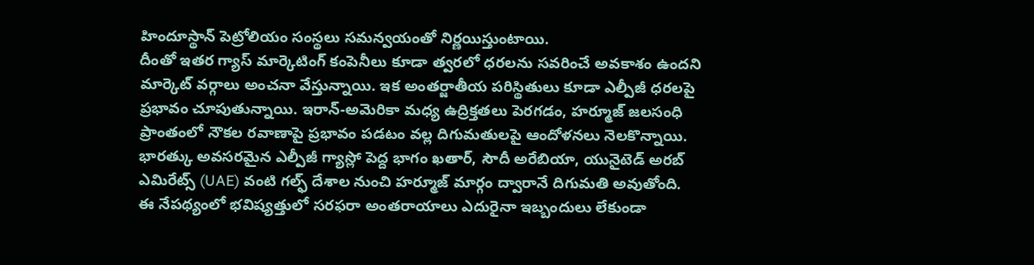హిందూస్థాన్ పెట్రోలియం సంస్థలు సమన్వయంతో నిర్ణయిస్తుంటాయి.
దీంతో ఇతర గ్యాస్ మార్కెటింగ్ కంపెనీలు కూడా త్వరలో ధరలను సవరించే అవకాశం ఉందని మార్కెట్ వర్గాలు అంచనా వేస్తున్నాయి. ఇక అంతర్జాతీయ పరిస్థితులు కూడా ఎల్పీజీ ధరలపై ప్రభావం చూపుతున్నాయి. ఇరాన్-అమెరికా మధ్య ఉద్రిక్తతలు పెరగడం, హర్మూజ్ జలసంధి ప్రాంతంలో నౌకల రవాణాపై ప్రభావం పడటం వల్ల దిగుమతులపై ఆందోళనలు నెలకొన్నాయి.
భారత్కు అవసరమైన ఎల్పీజీ గ్యాస్లో పెద్ద భాగం ఖతార్, సౌదీ అరేబియా, యునైటెడ్ అరబ్ ఎమిరేట్స్ (UAE) వంటి గల్ఫ్ దేశాల నుంచి హర్మూజ్ మార్గం ద్వారానే దిగుమతి అవుతోంది.
ఈ నేపథ్యంలో భవిష్యత్తులో సరఫరా అంతరాయాలు ఎదురైనా ఇబ్బందులు లేకుండా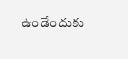ఉండేందుకు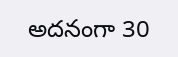అదనంగా 30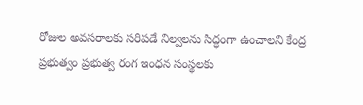రోజుల అవసరాలకు సరిపడే నిల్వలను సిద్ధంగా ఉంచాలని కేంద్ర ప్రభుత్వం ప్రభుత్వ రంగ ఇంధన సంస్థలకు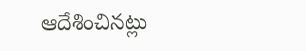ఆదేశించినట్లు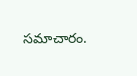సమాచారం.